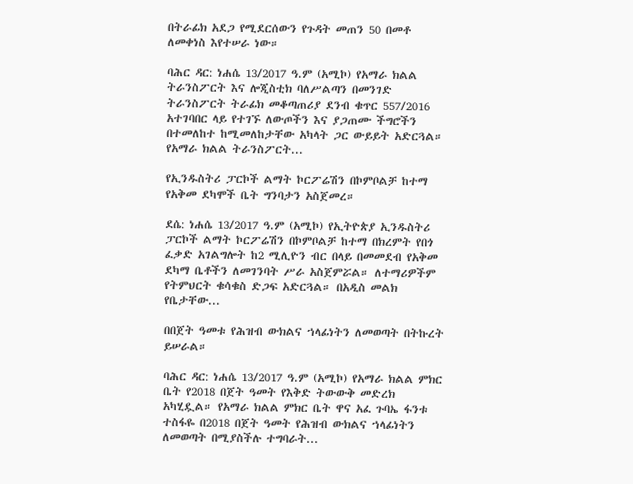በትራፊክ አደጋ የሚደርሰውን የጉዳት መጠን 50 በመቶ ለመቀነስ እየተሠራ ነው።

ባሕር ዳር: ነሐሴ 13/2017 ዓ.ም (አሚኮ) የአማራ ክልል ትራንስፖርት እና ሎጂስቲክ ባለሥልጣን በመንገድ ትራንስፖርት ትራፊክ መቆጣጠሪያ ደንብ ቁጥር 557/2016 አተገባበር ላይ የተገኙ ለውጦችን እና ያጋጠሙ ችግሮችን በተመለከተ ከሚመለከታቸው አካላት ጋር ውይይት አድርጓል። የአማራ ክልል ትራንስፖርት...

የኢንዱስትሪ ፓርኮች ልማት ኮርፖሬሽን በኮምቦልቻ ከተማ የአቅመ ደካሞች ቤት ግንባታን አስጀመረ።

ደሴ: ነሐሴ 13/2017 ዓ.ም (አሚኮ) የኢትዮጵያ ኢንዱስትሪ ፓርኮች ልማት ኮርፖሬሽን በኮምቦልቻ ከተማ በክረምት የበጎ ፈቃድ አገልግሎት ከ2 ሚሊዮን ብር በላይ በመመደብ የአቅመ ደካማ ቤቶችን ለመገንባት ሥራ አስጀምሯል። ለተማሪዎችም የትምህርት ቁሳቁስ ድጋፍ አድርጓል። በአዲስ መልክ የቤታቸው...

በበጀት ዓመቱ የሕዝብ ውክልና ኀላፊነትን ለመወጣት በትኩረት ይሠራል።

ባሕር ዳር: ነሐሴ 13/2017 ዓ.ም (አሚኮ) የአማራ ክልል ምክር ቤት የ2018 በጀት ዓመት የእቅድ ትውውቅ መድረክ አካሂዷል። የአማራ ክልል ምክር ቤት ዋና አፈ ጉባኤ ፋንቱ ተስፋዬ በ2018 በጀት ዓመት የሕዝብ ውክልና ኀላፊነትን ለመወጣት በሚያስችሉ ተግባራት...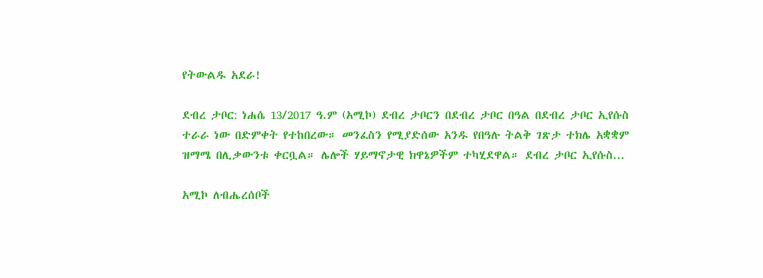የትውልዱ አደራ!

ደብረ ታቦር: ነሐሴ 13/2017 ዓ.ም (አሚኮ) ደብረ ታቦርን በደብረ ታቦር በዓል በደብረ ታቦር ኢየሱስ ተራራ ነው በድምቀት የተከበረው። መንፈስን የሚያድሰው አንዱ የበዓሉ ትልቅ ገጽታ ተክሌ አቋቋም ዝማሜ በሊቃውንቱ ቀርቧል። ሌሎች ሃይማኖታዊ ክዋኔዎችም ተካሂደዋል። ደብረ ታቦር ኢየሱስ...

አሚኮ ለብሔረሰቦች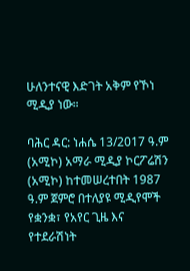ሁለንተናዊ እድገት አቅም የኾነ ሚዲያ ነው።

ባሕር ዳር: ነሐሴ 13/2017 ዓ.ም (አሚኮ) አማራ ሚዲያ ኮርፖሬሽን (አሚኮ) ከተመሠረተበት 1987 ዓ.ም ጀምሮ በተለያዩ ሚዲየሞች የቋንቋ፣ የአየር ጊዜ እና የተደራሽነት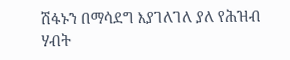ሽፋኑን በማሳደግ እያገለገለ ያለ የሕዝብ ሃብት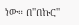ነው። በ''በኩር''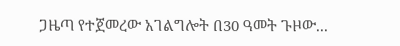ጋዜጣ የተጀመረው አገልግሎት በ30 ዓመት ጉዞው...